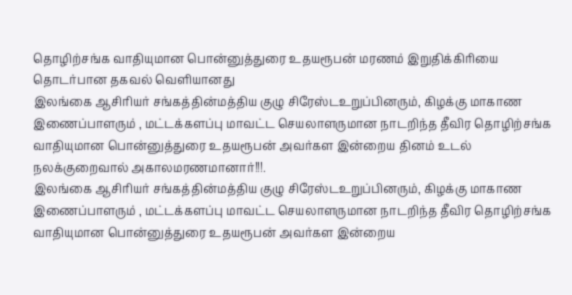தொழிற்சங்க வாதியுமான பொன்னுத்துரை உதயரூபன் மரணம் இறுதிக்கிரியை தொடர்பான தகவல் வெளியானது
இலங்கை ஆசிரியர் சங்கத்தின்மத்திய குழு சிரேஸ்டஉறுப்பினரும், கிழக்கு மாகாண இணைப்பாளரும் , மட்டக்களப்பு மாவட்ட செயலாளருமான நாடறிந்த தீவிர தொழிற்சங்க வாதியுமான பொன்னுத்துரை உதயரூபன் அவர்கள இன்றைய தினம் உடல் நலக்குறைவால் அகாலமரணமானார்!!!.
இலங்கை ஆசிரியர் சங்கத்தின்மத்திய குழு சிரேஸ்டஉறுப்பினரும், கிழக்கு மாகாண இணைப்பாளரும் , மட்டக்களப்பு மாவட்ட செயலாளருமான நாடறிந்த தீவிர தொழிற்சங்க வாதியுமான பொன்னுத்துரை உதயரூபன் அவர்கள இன்றைய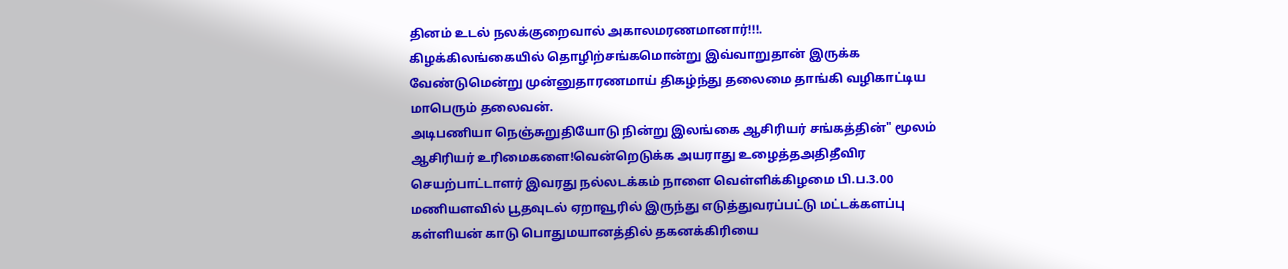தினம் உடல் நலக்குறைவால் அகாலமரணமானார்!!!.
கிழக்கிலங்கையில் தொழிற்சங்கமொன்று இவ்வாறுதான் இருக்க வேண்டுமென்று முன்னுதாரணமாய் திகழ்ந்து தலைமை தாங்கி வழிகாட்டிய மாபெரும் தலைவன்.
அடிபணியா நெஞ்சுறுதியோடு நின்று இலங்கை ஆசிரியர் சங்கத்தின்" மூலம்
ஆசிரியர் உரிமைகளை!வென்றெடுக்க அயராது உழைத்தஅதிதீவிர செயற்பாட்டாளர் இவரது நல்லடக்கம் நாளை வெள்ளிக்கிழமை பி.ப.3.00 மணியளவில் பூதவுடல் ஏறாவூரில் இருந்து எடுத்துவரப்பட்டு மட்டக்களப்பு கள்ளியன் காடு பொதுமயானத்தில் தகனக்கிரியை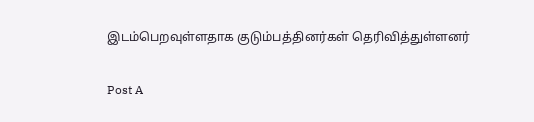இடம்பெறவுள்ளதாக குடும்பத்தினர்கள் தெரிவித்துள்ளனர்

Post A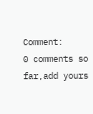Comment:
0 comments so far,add yours